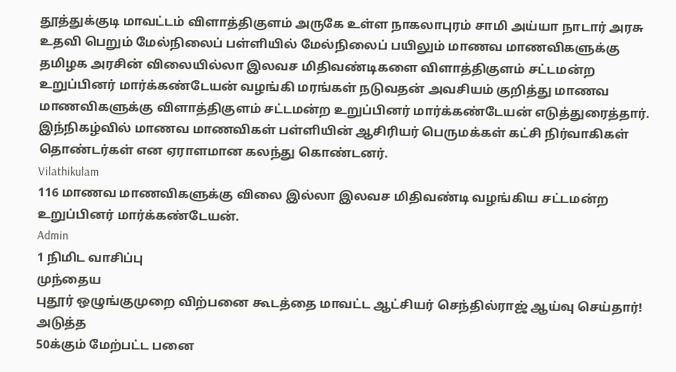தூத்துக்குடி மாவட்டம் விளாத்திகுளம் அருகே உள்ள நாகலாபுரம் சாமி அய்யா நாடார் அரசு உதவி பெறும் மேல்நிலைப் பள்ளியில் மேல்நிலைப் பயிலும் மாணவ மாணவிகளுக்கு தமிழக அரசின் விலையில்லா இலவச மிதிவண்டிகளை விளாத்திகுளம் சட்டமன்ற உறுப்பினர் மார்க்கண்டேயன் வழங்கி மரங்கள் நடுவதன் அவசியம் குறித்து மாணவ மாணவிகளுக்கு விளாத்திகுளம் சட்டமன்ற உறுப்பினர் மார்க்கண்டேயன் எடுத்துரைத்தார்.
இந்நிகழ்வில் மாணவ மாணவிகள் பள்ளியின் ஆசிரியர் பெருமக்கள் கட்சி நிர்வாகிகள் தொண்டர்கள் என ஏராளமான கலந்து கொண்டனர்.
Vilathikulam
116 மாணவ மாணவிகளுக்கு விலை இல்லா இலவச மிதிவண்டி வழங்கிய சட்டமன்ற உறுப்பினர் மார்க்கண்டேயன்.
Admin
1 நிமிட வாசிப்பு
முந்தைய
புதூர் ஒழுங்குமுறை விற்பனை கூடத்தை மாவட்ட ஆட்சியர் செந்தில்ராஜ் ஆய்வு செய்தார்!
அடுத்த
50க்கும் மேற்பட்ட பனை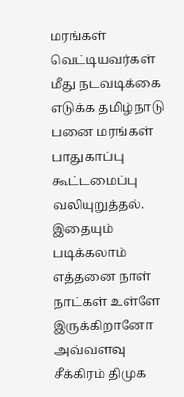மரங்கள் வெட்டியவர்கள் மீது நடவடிக்கை எடுக்க தமிழ்நாடு பனை மரங்கள் பாதுகாப்பு கூட்டமைப்பு வலியுறுத்தல்.
இதையும் படிக்கலாம்
எத்தனை நாள் நாட்கள் உள்ளே இருக்கிறானோ அவ்வளவு சீக்கிரம் திமுக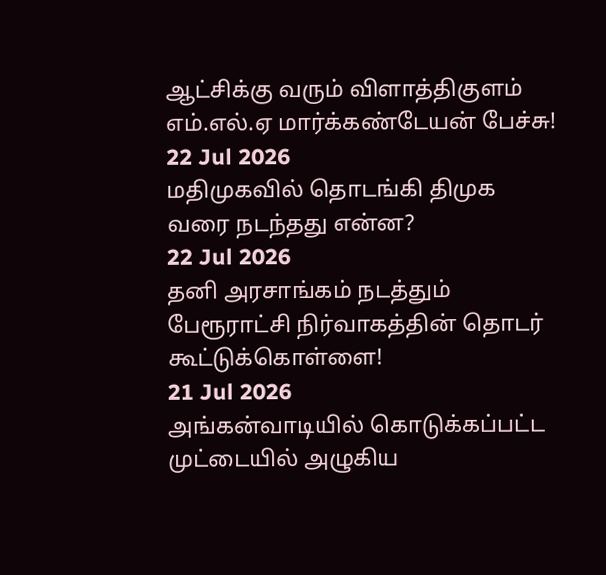ஆட்சிக்கு வரும் விளாத்திகுளம் எம்.எல்.ஏ மார்க்கண்டேயன் பேச்சு!
22 Jul 2026
மதிமுகவில் தொடங்கி திமுக வரை நடந்தது என்ன?
22 Jul 2026
தனி அரசாங்கம் நடத்தும் பேரூராட்சி நிர்வாகத்தின் தொடர் கூட்டுக்கொள்ளை!
21 Jul 2026
அங்கன்வாடியில் கொடுக்கப்பட்ட முட்டையில் அழுகிய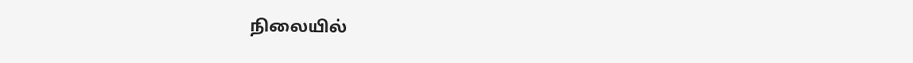நிலையில்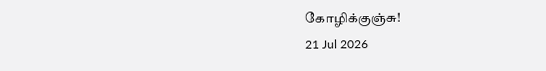கோழிக்குஞ்சு!
21 Jul 2026